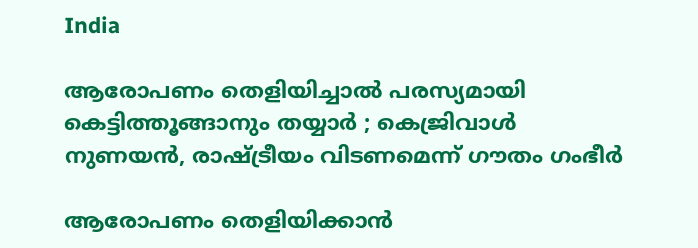India

ആരോപണം തെളിയിച്ചാല്‍ പരസ്യമായി കെട്ടിത്തൂങ്ങാനും തയ്യാര്‍ ; കെജ്രിവാള്‍ നുണയന്‍, രാഷ്ട്രീയം വിടണമെന്ന് ഗൗതം ഗംഭീര്‍

ആരോപണം തെളിയിക്കാന്‍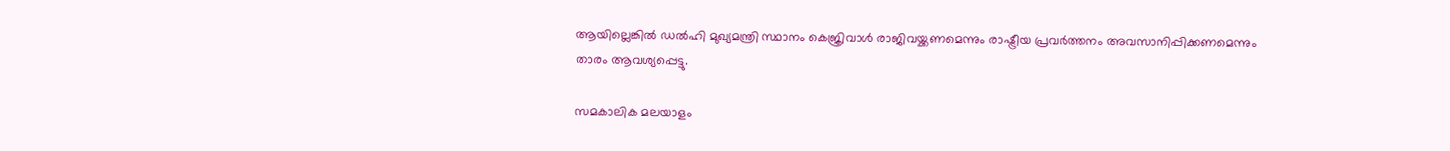ആയില്ലെങ്കില്‍ ഡല്‍ഹി മുഖ്യമന്ത്രി സ്ഥാനം കെജ്രിവാള്‍ രാജിവയ്ക്കണമെന്നും രാഷ്ട്രീയ പ്രവര്‍ത്തനം അവസാനിപ്പിക്കണമെന്നും താരം ആവശ്യപ്പെട്ടു.

സമകാലിക മലയാളം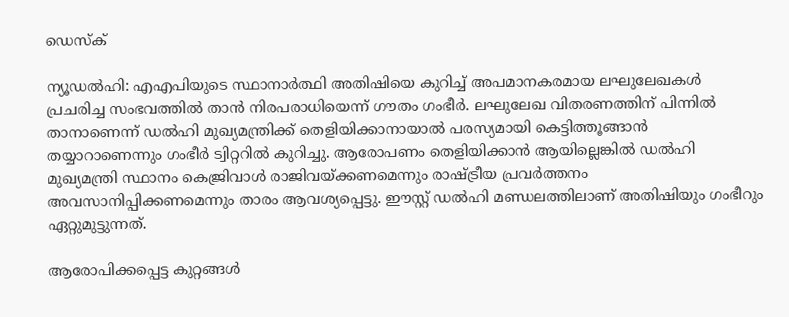ഡെസ്ക്

ന്യൂഡല്‍ഹി: എഎപിയുടെ സ്ഥാനാര്‍ത്ഥി അതിഷിയെ കുറിച്ച് അപമാനകരമായ ലഘുലേഖകള്‍ പ്രചരിച്ച സംഭവത്തില്‍ താന്‍ നിരപരാധിയെന്ന് ഗൗതം ഗംഭീര്‍. ലഘുലേഖ വിതരണത്തിന് പിന്നില്‍ താനാണെന്ന് ഡല്‍ഹി മുഖ്യമന്ത്രിക്ക് തെളിയിക്കാനായാല്‍ പരസ്യമായി കെട്ടിത്തൂങ്ങാന്‍ തയ്യാറാണെന്നും ഗംഭീര്‍ ട്വിറ്ററില്‍ കുറിച്ചു. ആരോപണം തെളിയിക്കാന്‍ ആയില്ലെങ്കില്‍ ഡല്‍ഹി മുഖ്യമന്ത്രി സ്ഥാനം കെജ്രിവാള്‍ രാജിവയ്ക്കണമെന്നും രാഷ്ട്രീയ പ്രവര്‍ത്തനം അവസാനിപ്പിക്കണമെന്നും താരം ആവശ്യപ്പെട്ടു. ഈസ്റ്റ് ഡല്‍ഹി മണ്ഡലത്തിലാണ് അതിഷിയും ഗംഭീറും ഏറ്റുമുട്ടുന്നത്.

ആരോപിക്കപ്പെട്ട കുറ്റങ്ങള്‍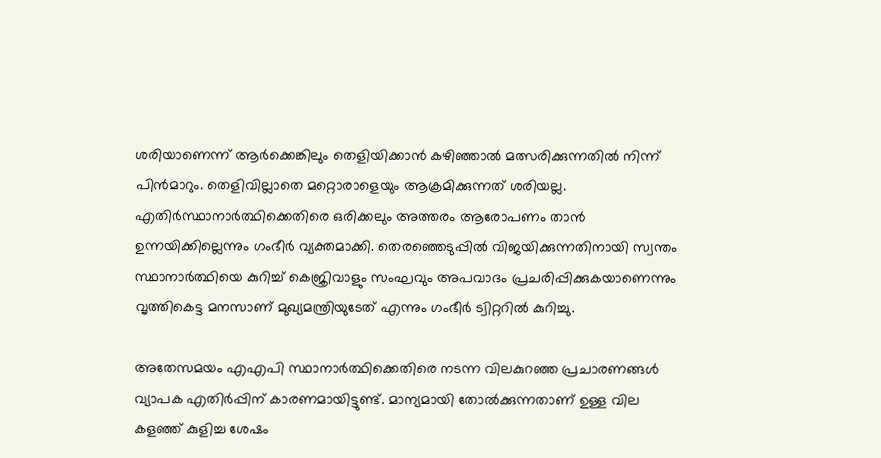ശരിയാണെന്ന് ആര്‍ക്കെങ്കിലും തെളിയിക്കാന്‍ കഴിഞ്ഞാല്‍ മത്സരിക്കുന്നതില്‍ നിന്ന് പിന്‍മാറും. തെളിവില്ലാതെ മറ്റൊരാളെയും ആക്രമിക്കുന്നത് ശരിയല്ല. എതിര്‍സ്ഥാനാര്‍ത്ഥിക്കെതിരെ ഒരിക്കലും അത്തരം ആരോപണം താന്‍ ഉന്നയിക്കില്ലെന്നും ഗംഭീര്‍ വ്യക്തമാക്കി. തെരഞ്ഞെടുപ്പില്‍ വിജയിക്കുന്നതിനായി സ്വന്തം സ്ഥാനാര്‍ത്ഥിയെ കുറിച്ച് കെജ്രിവാളും സംഘവും അപവാദം പ്രചരിപ്പിക്കുകയാണെന്നും വൃത്തികെട്ട മനസാണ് മുഖ്യമന്ത്രിയുടേത് എന്നും ഗംഭീര്‍ ട്വിറ്ററില്‍ കുറിച്ചു.

അതേസമയം എഎപി സ്ഥാനാര്‍ത്ഥിക്കെതിരെ നടന്ന വിലകുറഞ്ഞ പ്രചാരണങ്ങള്‍ വ്യാപക എതിര്‍പ്പിന് കാരണമായിട്ടുണ്ട്. മാന്യമായി തോല്‍ക്കുന്നതാണ് ഉള്ള വില കളഞ്ഞ് കുളിച്ച ശേഷം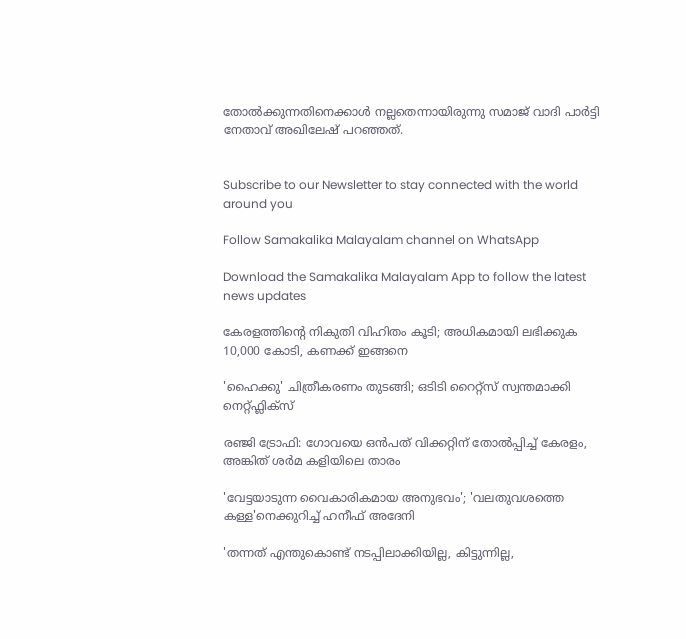തോല്‍ക്കുന്നതിനെക്കാള്‍ നല്ലതെന്നായിരുന്നു സമാജ് വാദി പാര്‍ട്ടി നേതാവ് അഖിലേഷ് പറഞ്ഞത്.


Subscribe to our Newsletter to stay connected with the world around you

Follow Samakalika Malayalam channel on WhatsApp

Download the Samakalika Malayalam App to follow the latest news updates

കേരളത്തിന്റെ നികുതി വിഹിതം കൂടി; അധികമായി ലഭിക്കുക 10,000 കോടി, കണക്ക് ഇങ്ങനെ

'ഹൈക്കു' ചിത്രീകരണം തുടങ്ങി; ഒടിടി റൈറ്റ്സ് സ്വന്തമാക്കി നെറ്റ്ഫ്ലിക്സ്

രഞ്ജി ട്രോഫി: ഗോവയെ ഒൻപത് വിക്കറ്റിന് തോൽപ്പിച്ച് കേരളം, അങ്കിത് ശർമ കളിയിലെ താരം

'വേട്ടയാടുന്ന വൈകാരികമായ അനുഭവം'; 'വലതുവശത്തെ കള്ള'നെക്കുറിച്ച് ഹനീഫ് അദേനി

'തന്നത് എന്തുകൊണ്ട് നടപ്പിലാക്കിയില്ല, കിട്ടുന്നില്ല,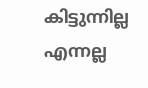കിട്ടുന്നില്ല എന്നല്ല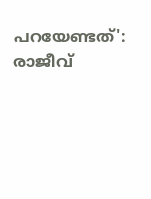പറയേണ്ടത്': രാജീവ്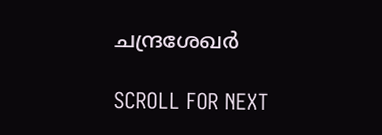ചന്ദ്രശേഖര്‍

SCROLL FOR NEXT